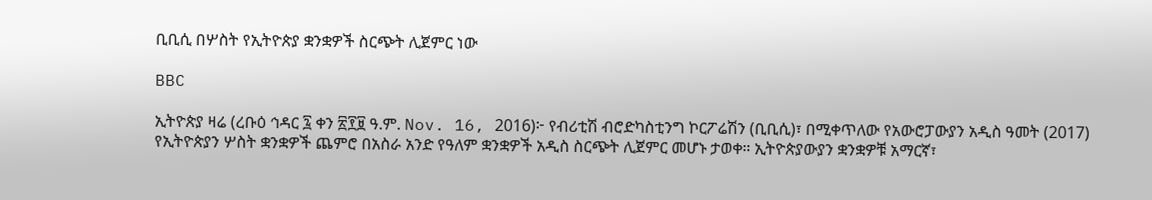ቢቢሲ በሦስት የኢትዮጵያ ቋንቋዎች ስርጭት ሊጀምር ነው

BBC

ኢትዮጵያ ዛሬ (ረቡዕ ኅዳር ፯ ቀን ፳፻፱ ዓ.ም. Nov. 16, 2016)፦ የብሪቲሽ ብሮድካስቲንግ ኮርፖሬሽን (ቢቢሲ)፣ በሚቀጥለው የአውሮፓውያን አዲስ ዓመት (2017) የኢትዮጵያን ሦስት ቋንቋዎች ጨምሮ በአስራ አንድ የዓለም ቋንቋዎች አዲስ ስርጭት ሊጀምር መሆኑ ታወቀ። ኢትዮጵያውያን ቋንቋዎቹ አማርኛ፣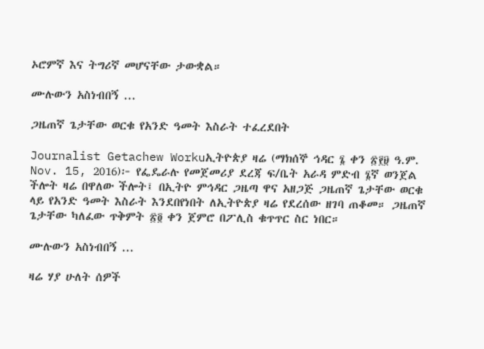ኦሮምኛ እና ትግሪኛ መሆናቸው ታውቋል።

ሙሉውን አስነብበኝ ...

ጋዜጠኛ ጌታቸው ወርቁ የአንድ ዓመት እስራት ተፈረደበት

Journalist Getachew Workuኢትዮጵያ ዛሬ (ማክሰኞ ኅዳር ፮ ቀን ፳፻፱ ዓ.ም. Nov. 15, 2016)፦ የፌዴራሉ የመጀመሪያ ደረጃ ፍ/ቤት አራዳ ምድብ ፮ኛ ወንጀል ችሎት ዛሬ በዋለው ችሎት፤ በኢትዮ ምኅዳር ጋዜጣ ዋና አዘጋጅ ጋዜጠኛ ጌታቸው ወርቁ ላይ የአንድ ዓመት እስራት እንደበየነበት ለኢትዮጵያ ዛሬ የደረሰው ዘገባ ጠቆመ። ጋዜጠኛ ጌታቸው ካለፈው ጥቅምት ፳፬ ቀን ጀምሮ በፖሊስ ቁጥጥር ስር ነበር።

ሙሉውን አስነብበኝ ...

ዛሬ ሃያ ሁለት ሰዎች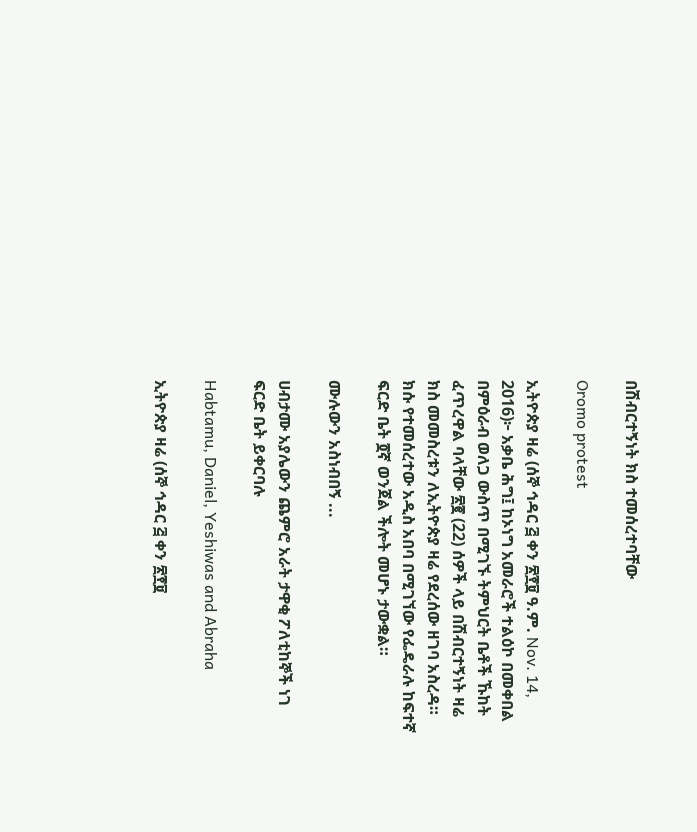በሽብርተኝነት ክስ ተመሰረተባቸው

Oromo protest

ኢትዮጵያ ዛሬ (ሰኞ ኅዳር ፭ ቀን ፳፻፱ ዓ.ም. Nov. 14, 2016)፦ አቃቤ ሕግ፤ ከኦነግ አመራሮች ተልዕኮ በመቀበል በምዕራብ ወለጋ ውስጥ በሚገኙ ትምህርት ቤቶች ኹከት ፈጥረዋል ባላቸው ፳፪ (22) ሰዎች ላይ በሽብርተኝነት ዛሬ ክስ መመስረቱን ለኢትዮጵያ ዛሬ የደረሰው ዘገባ አስረዳ። ክሱ የተመሰረተው አዲስ አበባ በሚገኘው የፌዴራሉ ከፍተኛ ፍርድ ቤት ፬ኛ ወንጀል ችሎት መሆኑ ታውቋል።

ሙሉውን አስነብበኝ ...

ሀብታሙ አያሌውን ጨምሮ አራት ታዋቂ ፖለቲከኞች ነገ ፍርድ ቤት ይቀርባሉ

Habtamu, Daniel, Yeshiwas and Abraha

ኢትዮጵያ ዛሬ (ሰኞ ኅዳር ፭ ቀን ፳፻፱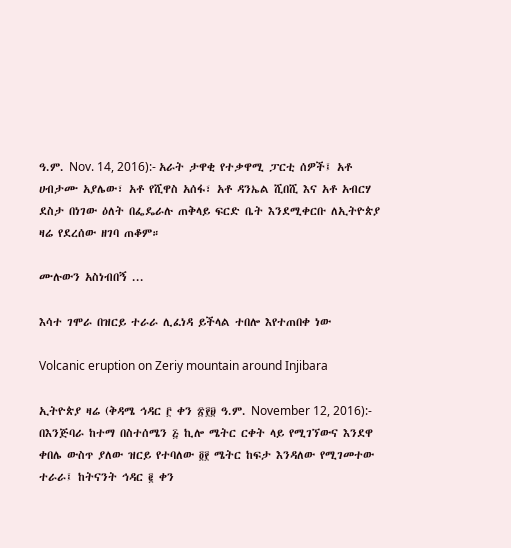ዓ.ም. Nov. 14, 2016):- አራት ታዋቂ የተቃዋሚ ፓርቲ ሰዎች፤ አቶ ሀብታሙ አያሌው፣ አቶ የሺዋስ አሰፋ፣ አቶ ዳንኤል ሺበሺ እና አቶ አብርሃ ደስታ በነገው ዕለት በፌዴራሉ ጠቅላይ ፍርድ ቤት እንደሚቀርቡ ለኢትዮጵያ ዛሬ የደረሰው ዘገባ ጠቆም።

ሙሉውን አስነብበኝ ...

እሳተ ገሞራ በዝርይ ተራራ ሊፈነዳ ይችላል ተበሎ እየተጠበቀ ነው

Volcanic eruption on Zeriy mountain around Injibara

ኢትዮጵያ ዛሬ (ቅዳሜ ኅዳር ፫ ቀን ፳፻፱ ዓ.ም. November 12, 2016):- በእንጅባራ ከተማ በስተሰሜን ፭ ኪሎ ሜትር ርቀት ላይ የሚገኘውና እንደዋ ቀበሌ ውስጥ ያለው ዝርይ የተባለው ፬፻ ሜትር ከፍታ እንዳለው የሚገመተው ተራራ፤ ከትናንት ኅዳር ፪ ቀን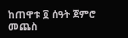ከጠዋቱ ፬ ሰዓት ጀምሮ መጨስ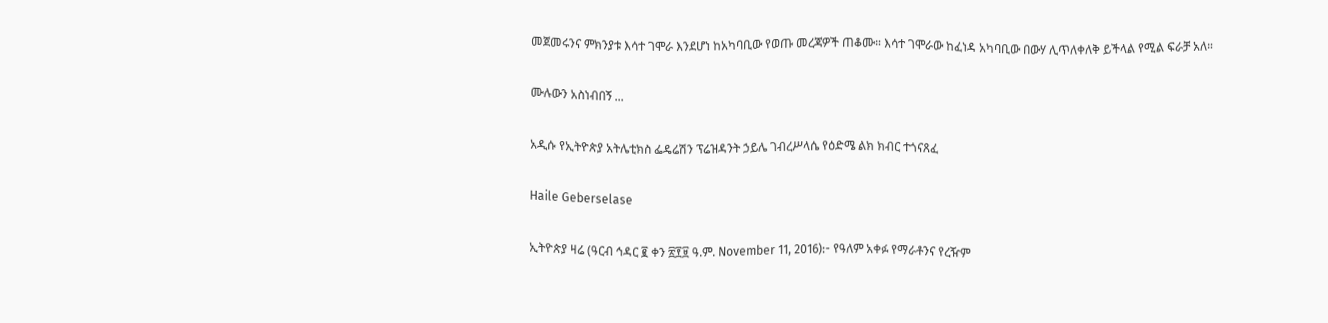መጀመሩንና ምክንያቱ እሳተ ገሞራ እንደሆነ ከአካባቢው የወጡ መረጃዎች ጠቆሙ። እሳተ ገሞራው ከፈነዳ አካባቢው በውሃ ሊጥለቀለቅ ይችላል የሚል ፍራቻ አለ።

ሙሉውን አስነብበኝ ...

አዲሱ የኢትዮጵያ አትሌቲክስ ፌዴሬሽን ፕሬዝዳንት ኃይሌ ገብረሥላሴ የዕድሜ ልክ ክብር ተጎናጸፈ

Haile Geberselase

ኢትዮጵያ ዛሬ (ዓርብ ኅዳር ፪ ቀን ፳፻፱ ዓ.ም. November 11, 2016):- የዓለም አቀፉ የማራቶንና የረዥም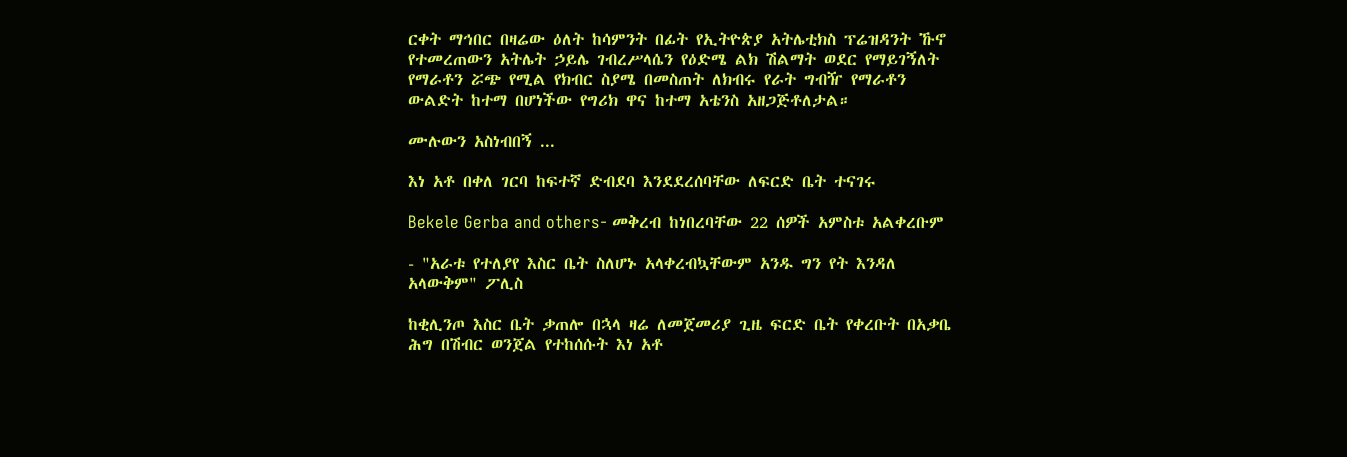ርቀት ማኅበር በዛሬው ዕለት ከሳምንት በፊት የኢትዮጵያ አትሌቲክስ ፕሬዝዳንት ኹኖ የተመረጠውን አትሌት ኃይሌ ገብረሥላሴን የዕድሜ ልክ ሽልማት ወደር የማይገኝለት የማራቶን ሯጭ የሚል የክብር ስያሜ በመስጠት ለክብሩ የራት ግብዥ የማራቶን ውልድት ከተማ በሆነችው የግሪክ ዋና ከተማ አቴንስ አዘጋጅቶለታል።

ሙሉውን አስነብበኝ ...

እነ አቶ በቀለ ገርባ ከፍተኛ ድብደባ እንደደረሰባቸው ለፍርድ ቤት ተናገሩ

Bekele Gerba and others- መቅረብ ከነበረባቸው 22 ሰዎች አምስቱ አልቀረቡም

- "አራቱ የተለያየ እስር ቤት ስለሆኑ አላቀረብኳቸውም አንዱ ግን የት እንዳለ አላውቅም" ፖሊስ

ከቂሊንጦ እስር ቤት ቃጠሎ በኋላ ዛሬ ለመጀመሪያ ጊዜ ፍርድ ቤት የቀረቡት በአቃቤ ሕግ በሽብር ወንጀል የተከሰሱት እነ አቶ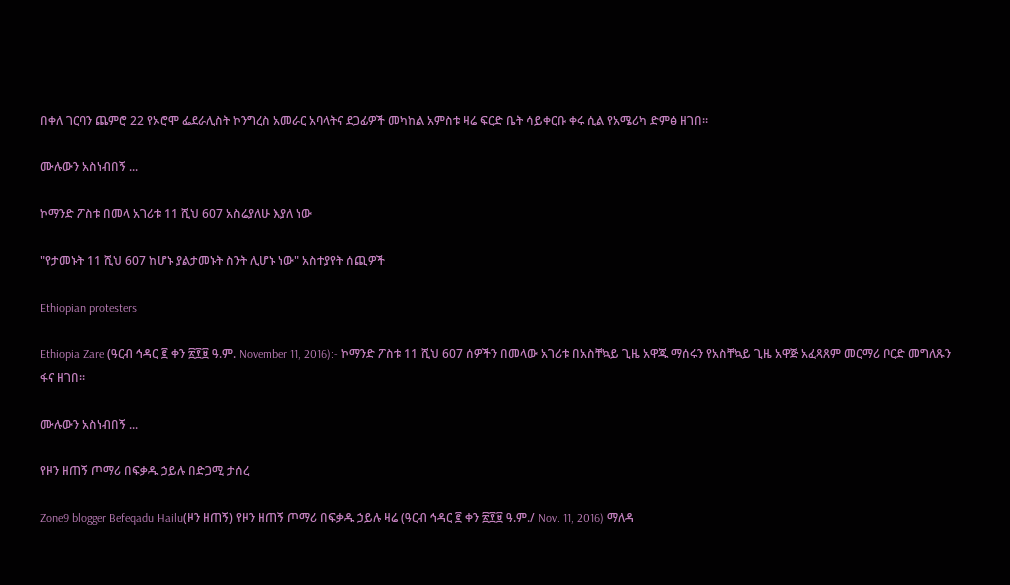በቀለ ገርባን ጨምሮ 22 የኦሮሞ ፌደራሊስት ኮንግረስ አመራር አባላትና ደጋፊዎች መካከል አምስቱ ዛሬ ፍርድ ቤት ሳይቀርቡ ቀሩ ሲል የአሜሪካ ድምፅ ዘገበ።

ሙሉውን አስነብበኝ ...

ኮማንድ ፖስቱ በመላ አገሪቱ 11 ሺህ 607 አስሬያለሁ እያለ ነው

"የታመኑት 11 ሺህ 607 ከሆኑ ያልታመኑት ስንት ሊሆኑ ነው" አስተያየት ሰጪዎች

Ethiopian protesters

Ethiopia Zare (ዓርብ ኅዳር ፪ ቀን ፳፻፱ ዓ.ም. November 11, 2016):- ኮማንድ ፖስቱ 11 ሺህ 607 ሰዎችን በመላው አገሪቱ በአስቸኳይ ጊዜ አዋጁ ማሰሩን የአስቸኳይ ጊዜ አዋጅ አፈጻጸም መርማሪ ቦርድ መግለጹን ፋና ዘገበ።

ሙሉውን አስነብበኝ ...

የዞን ዘጠኝ ጦማሪ በፍቃዱ ኃይሉ በድጋሚ ታሰረ

Zone9 blogger Befeqadu Hailu(ዞን ዘጠኝ) የዞን ዘጠኝ ጦማሪ በፍቃዱ ኃይሉ ዛሬ (ዓርብ ኅዳር ፪ ቀን ፳፻፱ ዓ.ም./ Nov. 11, 2016) ማለዳ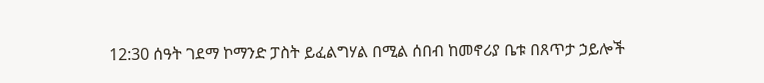12:30 ሰዓት ገደማ ኮማንድ ፓስት ይፈልግሃል በሚል ሰበብ ከመኖሪያ ቤቱ በጸጥታ ኃይሎች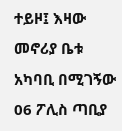ተይዞ፤ እዛው መኖሪያ ቤቱ አካባቢ በሚገኝው 06 ፖሊስ ጣቢያ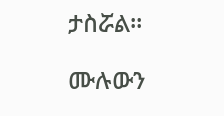ታስሯል።

ሙሉውን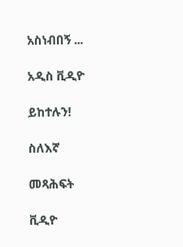አስነብበኝ ...

አዲስ ቪዲዮ

ይከተሉን!

ስለእኛ

መጻሕፍት

ቪዲዮ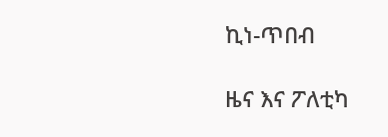ኪነ-ጥበብ

ዜና እና ፖለቲካ